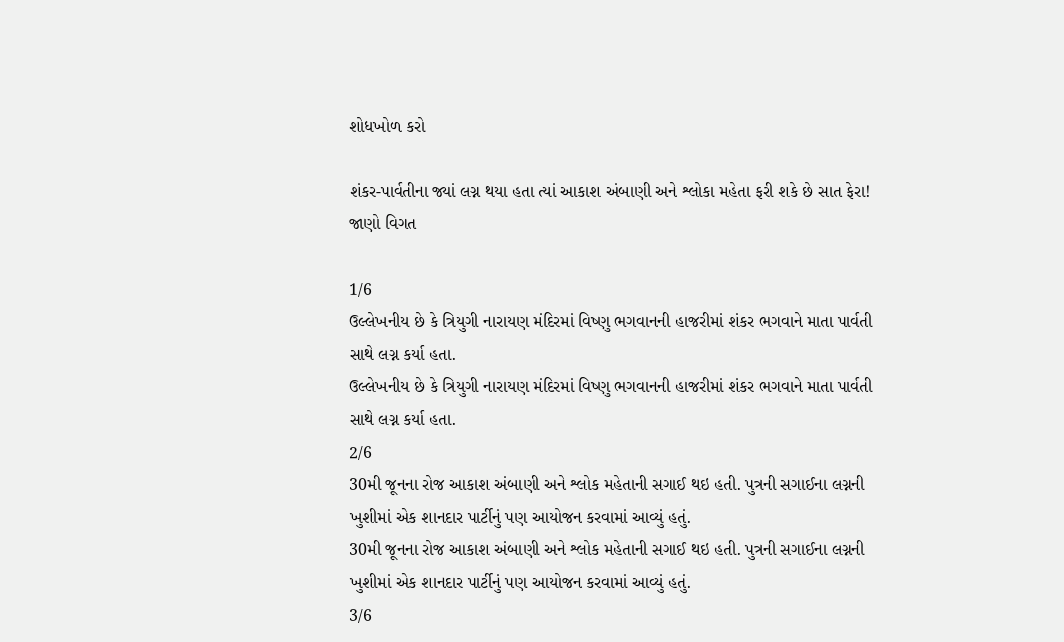શોધખોળ કરો

શંકર-પાર્વતીના જ્યાં લગ્ન થયા હતા ત્યાં આકાશ અંબાણી અને શ્લોકા મહેતા ફરી શકે છે સાત ફેરા! જાણો વિગત

1/6
ઉલ્લેખનીય છે કે ત્રિયુગી નારાયણ મંદિરમાં વિષ્ણુ ભગવાનની હાજરીમાં શંકર ભગવાને માતા પાર્વતી સાથે લગ્ન કર્યા હતા.
ઉલ્લેખનીય છે કે ત્રિયુગી નારાયણ મંદિરમાં વિષ્ણુ ભગવાનની હાજરીમાં શંકર ભગવાને માતા પાર્વતી સાથે લગ્ન કર્યા હતા.
2/6
30મી જૂનના રોજ આકાશ અંબાણી અને શ્લોક મહેતાની સગાઈ થઇ હતી. પુત્રની સગાઈના લગ્નની ખુશીમાં એક શાનદાર પાર્ટીનું પણ આયોજન કરવામાં આવ્યું હતું.
30મી જૂનના રોજ આકાશ અંબાણી અને શ્લોક મહેતાની સગાઈ થઇ હતી. પુત્રની સગાઈના લગ્નની ખુશીમાં એક શાનદાર પાર્ટીનું પણ આયોજન કરવામાં આવ્યું હતું.
3/6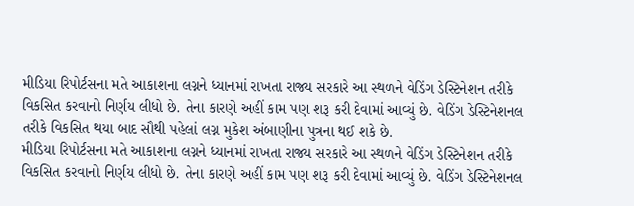મીડિયા રિપોર્ટસના મતે આકાશના લગ્નને ધ્યાનમાં રાખતા રાજ્ય સરકારે આ સ્થળને વેડિંગ ડેસ્ટિનેશન તરીકે વિકસિત કરવાનો નિર્ણય લીધો છે. તેના કારણે અહીં કામ પણ શરૂ કરી દેવામાં આવ્યું છે. વેડિંગ ડેસ્ટિનેશનલ તરીકે વિકસિત થયા બાદ સૌથી પહેલાં લગ્ન મુકેશ અંબાણીના પુત્રના થઈ શકે છે.
મીડિયા રિપોર્ટસના મતે આકાશના લગ્નને ધ્યાનમાં રાખતા રાજ્ય સરકારે આ સ્થળને વેડિંગ ડેસ્ટિનેશન તરીકે વિકસિત કરવાનો નિર્ણય લીધો છે. તેના કારણે અહીં કામ પણ શરૂ કરી દેવામાં આવ્યું છે. વેડિંગ ડેસ્ટિનેશનલ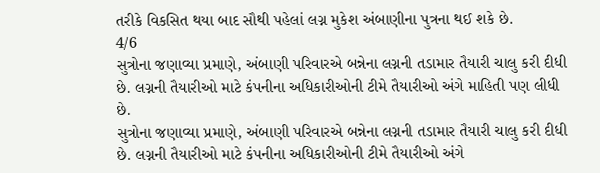તરીકે વિકસિત થયા બાદ સૌથી પહેલાં લગ્ન મુકેશ અંબાણીના પુત્રના થઈ શકે છે.
4/6
સુત્રોના જણાવ્યા પ્રમાણે, અંબાણી પરિવારએ બન્નેના લગ્નની તડામાર તૈયારી ચાલુ કરી દીધી છે. લગ્નની તૈયારીઓ માટે કંપનીના અધિકારીઓની ટીમે તૈયારીઓ અંગે માહિતી પણ લીધી છે.
સુત્રોના જણાવ્યા પ્રમાણે, અંબાણી પરિવારએ બન્નેના લગ્નની તડામાર તૈયારી ચાલુ કરી દીધી છે. લગ્નની તૈયારીઓ માટે કંપનીના અધિકારીઓની ટીમે તૈયારીઓ અંગે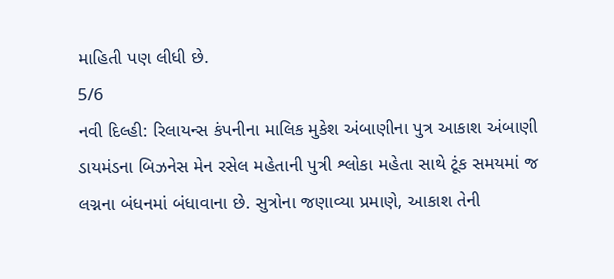માહિતી પણ લીધી છે.
5/6
નવી દિલ્હી: રિલાયન્સ કંપનીના માલિક મુકેશ અંબાણીના પુત્ર આકાશ અંબાણી ડાયમંડના બિઝનેસ મેન રસેલ મહેતાની પુત્રી શ્લોકા મહેતા સાથે ટૂંક સમયમાં જ લગ્નના બંધનમાં બંધાવાના છે. સુત્રોના જણાવ્યા પ્રમાણે, આકાશ તેની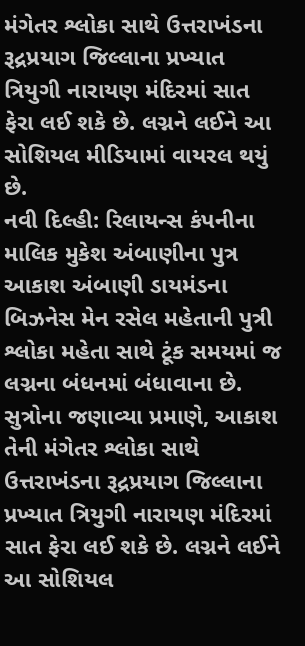મંગેતર શ્લોકા સાથે ઉત્તરાખંડના રૂદ્રપ્રયાગ જિલ્લાના પ્રખ્યાત ત્રિયુગી નારાયણ મંદિરમાં સાત ફેરા લઈ શકે છે. લગ્નને લઈને આ સોશિયલ મીડિયામાં વાયરલ થયું છે.
નવી દિલ્હી: રિલાયન્સ કંપનીના માલિક મુકેશ અંબાણીના પુત્ર આકાશ અંબાણી ડાયમંડના બિઝનેસ મેન રસેલ મહેતાની પુત્રી શ્લોકા મહેતા સાથે ટૂંક સમયમાં જ લગ્નના બંધનમાં બંધાવાના છે. સુત્રોના જણાવ્યા પ્રમાણે, આકાશ તેની મંગેતર શ્લોકા સાથે ઉત્તરાખંડના રૂદ્રપ્રયાગ જિલ્લાના પ્રખ્યાત ત્રિયુગી નારાયણ મંદિરમાં સાત ફેરા લઈ શકે છે. લગ્નને લઈને આ સોશિયલ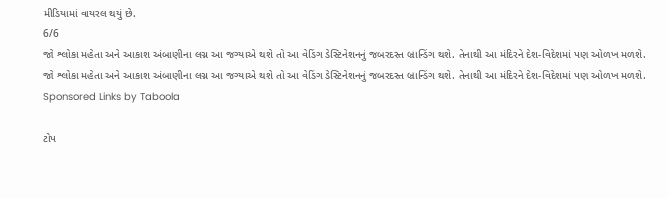મીડિયામાં વાયરલ થયું છે.
6/6
જો શ્લોકા મહેતા અને આકાશ અંબાણીના લગ્ન આ જગ્યાએ થશે તો આ વેડિંગ ડેસ્ટિનેશનનું જબરદસ્ત બ્રાન્ડિંગ થશે. તેનાથી આ મંદિરને દેશ-વિદેશમાં પણ ઓળખ મળશે.
જો શ્લોકા મહેતા અને આકાશ અંબાણીના લગ્ન આ જગ્યાએ થશે તો આ વેડિંગ ડેસ્ટિનેશનનું જબરદસ્ત બ્રાન્ડિંગ થશે. તેનાથી આ મંદિરને દેશ-વિદેશમાં પણ ઓળખ મળશે.
Sponsored Links by Taboola

ટોપ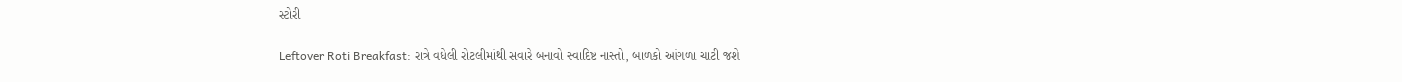સ્ટોરી

Leftover Roti Breakfast: રાત્રે વધેલી રોટલીમાંથી સવારે બનાવો સ્વાદિષ્ટ નાસ્તો, બાળકો આંગળા ચાટી જશે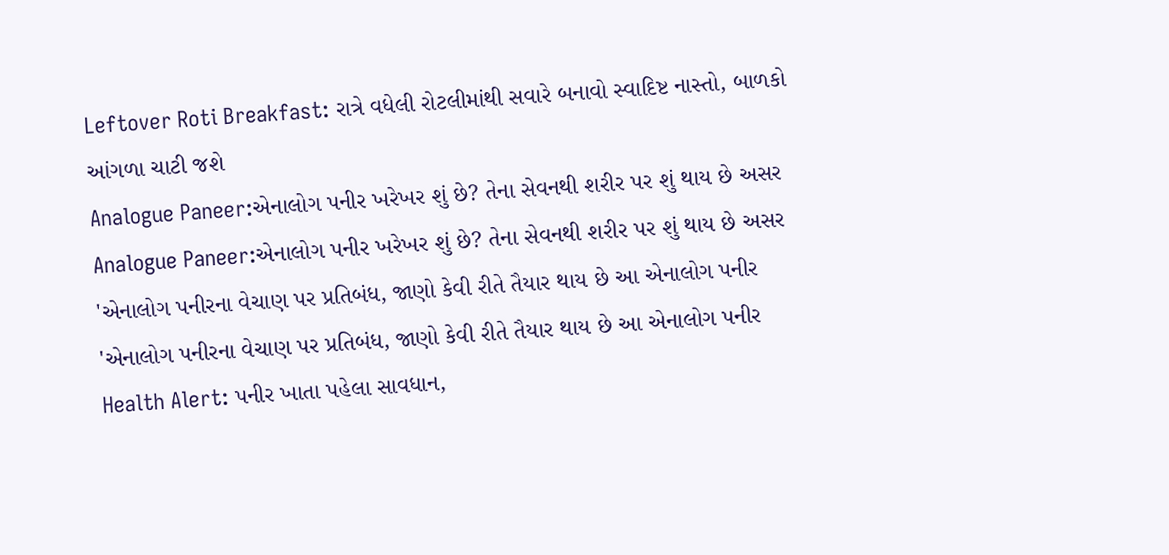Leftover Roti Breakfast: રાત્રે વધેલી રોટલીમાંથી સવારે બનાવો સ્વાદિષ્ટ નાસ્તો, બાળકો આંગળા ચાટી જશે
Analogue Paneer:એનાલોગ પનીર ખરેખર શું છે? તેના સેવનથી શરીર પર શું થાય છે અસર
Analogue Paneer:એનાલોગ પનીર ખરેખર શું છે? તેના સેવનથી શરીર પર શું થાય છે અસર
'એનાલોગ પનીરના વેચાણ પર પ્રતિબંધ, જાણો કેવી રીતે તૈયાર થાય છે આ એનાલોગ પનીર
'એનાલોગ પનીરના વેચાણ પર પ્રતિબંધ, જાણો કેવી રીતે તૈયાર થાય છે આ એનાલોગ પનીર
Health Alert: પનીર ખાતા પહેલા સાવધાન,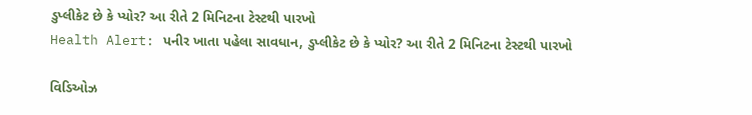ડુપ્લીકેટ છે કે પ્યોર? આ રીતે 2 મિનિટના ટેસ્ટથી પારખો
Health Alert: પનીર ખાતા પહેલા સાવધાન, ડુપ્લીકેટ છે કે પ્યોર? આ રીતે 2 મિનિટના ટેસ્ટથી પારખો

વિડિઓઝ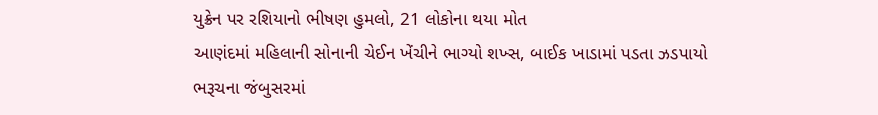યુક્રેન પર રશિયાનો ભીષણ હુમલો, 21 લોકોના થયા મોત
આણંદમાં મહિલાની સોનાની ચેઈન ખેંચીને ભાગ્યો શખ્સ, બાઈક ખાડામાં પડતા ઝડપાયો
ભરૂચના જંબુસરમાં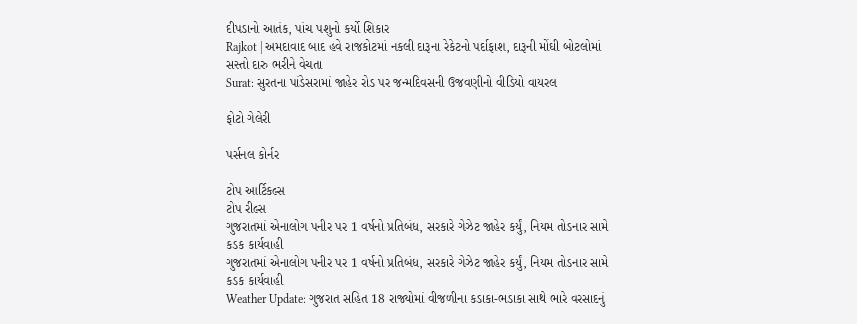દીપડાનો આતંક, પાંચ પશુનો કર્યો શિકાર
Rajkot | અમદાવાદ બાદ હવે રાજકોટમાં નકલી દારૂના રેકેટનો પર્દાફાશ, દારૂની મોંઘી બોટલોમાં સસ્તો દારુ ભરીને વેચતા
Surat: સુરતના પાંડેસરામાં જાહેર રોડ પર જન્મદિવસની ઉજવણીનો વીડિયો વાયરલ

ફોટો ગેલેરી

પર્સનલ કોર્નર

ટોપ આર્ટિકલ્સ
ટોપ રીલ્સ
ગુજરાતમાં એનાલોગ પનીર પર 1 વર્ષનો પ્રતિબંધ, સરકારે ગેઝેટ જાહેર કર્યું, નિયમ તોડનાર સામે કડક કાર્યવાહી
ગુજરાતમાં એનાલોગ પનીર પર 1 વર્ષનો પ્રતિબંધ, સરકારે ગેઝેટ જાહેર કર્યું, નિયમ તોડનાર સામે કડક કાર્યવાહી
Weather Update: ગુજરાત સહિત 18 રાજ્યોમાં વીજળીના કડાકા-ભડાકા સાથે ભારે વરસાદનું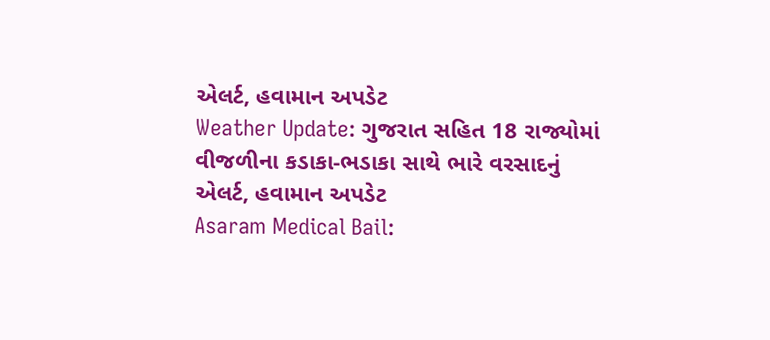એલર્ટ, હવામાન અપડેટ
Weather Update: ગુજરાત સહિત 18 રાજ્યોમાં વીજળીના કડાકા-ભડાકા સાથે ભારે વરસાદનું એલર્ટ, હવામાન અપડેટ
Asaram Medical Bail: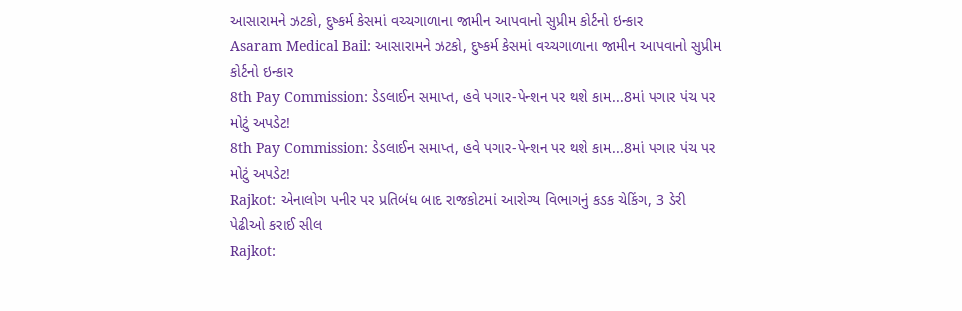આસારામને ઝટકો, દુષ્કર્મ કેસમાં વચ્ચગાળાના જામીન આપવાનો સુપ્રીમ કોર્ટનો ઇન્કાર
Asaram Medical Bail: આસારામને ઝટકો, દુષ્કર્મ કેસમાં વચ્ચગાળાના જામીન આપવાનો સુપ્રીમ કોર્ટનો ઇન્કાર
8th Pay Commission: ડેડલાઈન સમાપ્ત, હવે પગાર-પેન્શન પર થશે કામ...8માં પગાર પંચ પર મોટું અપડેટ!
8th Pay Commission: ડેડલાઈન સમાપ્ત, હવે પગાર-પેન્શન પર થશે કામ...8માં પગાર પંચ પર મોટું અપડેટ!
Rajkot: એનાલોગ પનીર પર પ્રતિબંધ બાદ રાજકોટમાં આરોગ્ય વિભાગનું કડક ચેકિંગ, 3 ડેરી પેઢીઓ કરાઈ સીલ
Rajkot: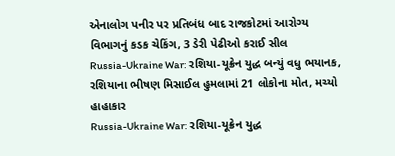એનાલોગ પનીર પર પ્રતિબંધ બાદ રાજકોટમાં આરોગ્ય વિભાગનું કડક ચેકિંગ, 3 ડેરી પેઢીઓ કરાઈ સીલ
Russia-Ukraine War: રશિયા-યૂક્રેન યુદ્ધ બન્યું વધુ ભયાનક, રશિયાના ભીષણ મિસાઈલ હુમલામાં 21 લોકોના મોત, મચ્યો હાહાકાર
Russia-Ukraine War: રશિયા-યૂક્રેન યુદ્ધ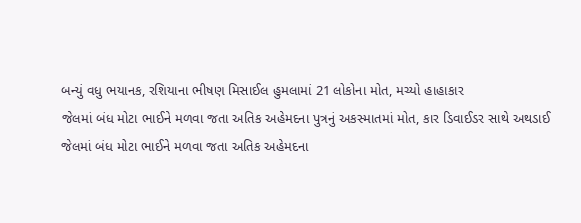બન્યું વધુ ભયાનક, રશિયાના ભીષણ મિસાઈલ હુમલામાં 21 લોકોના મોત, મચ્યો હાહાકાર
જેલમાં બંધ મોટા ભાઈને મળવા જતા અતિક અહેમદના પુત્રનું અકસ્માતમાં મોત, કાર ડિવાઈડર સાથે અથડાઈ
જેલમાં બંધ મોટા ભાઈને મળવા જતા અતિક અહેમદના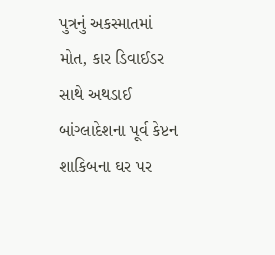પુત્રનું અકસ્માતમાં મોત, કાર ડિવાઈડર સાથે અથડાઈ
બાંગ્લાદેશના પૂર્વ કેપ્ટન શાકિબના ઘર પર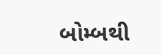બોમ્બથી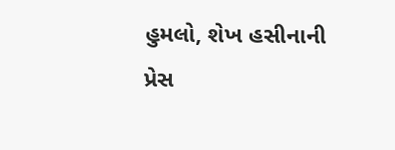હુમલો, શેખ હસીનાની પ્રેસ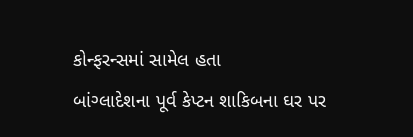કોન્ફરન્સમાં સામેલ હતા
બાંગ્લાદેશના પૂર્વ કેપ્ટન શાકિબના ઘર પર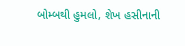બોમ્બથી હુમલો, શેખ હસીનાની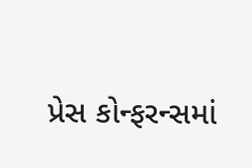પ્રેસ કોન્ફરન્સમાં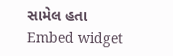સામેલ હતા
Embed widget